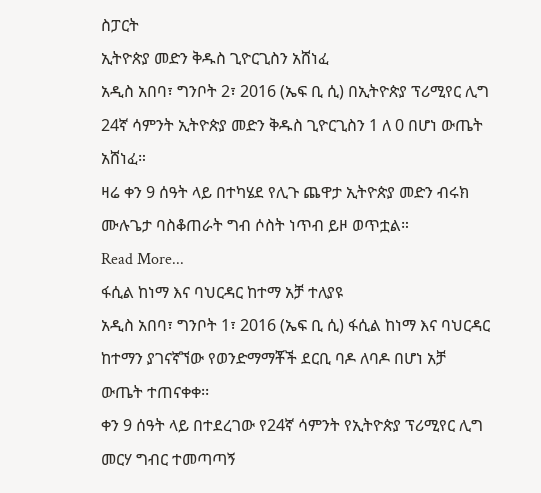ስፓርት
ኢትዮጵያ መድን ቅዱስ ጊዮርጊስን አሸነፈ
አዲስ አበባ፣ ግንቦት 2፣ 2016 (ኤፍ ቢ ሲ) በኢትዮጵያ ፕሪሚየር ሊግ 24ኛ ሳምንት ኢትዮጵያ መድን ቅዱስ ጊዮርጊስን 1 ለ 0 በሆነ ውጤት አሸነፈ።
ዛሬ ቀን 9 ሰዓት ላይ በተካሄደ የሊጉ ጨዋታ ኢትዮጵያ መድን ብሩክ ሙሉጌታ ባስቆጠራት ግብ ሶስት ነጥብ ይዞ ወጥቷል።
Read More...
ፋሲል ከነማ እና ባህርዳር ከተማ አቻ ተለያዩ
አዲስ አበባ፣ ግንቦት 1፣ 2016 (ኤፍ ቢ ሲ) ፋሲል ከነማ እና ባህርዳር ከተማን ያገናኛኘው የወንድማማቾች ደርቢ ባዶ ለባዶ በሆነ አቻ ውጤት ተጠናቀቀ፡፡
ቀን 9 ሰዓት ላይ በተደረገው የ24ኛ ሳምንት የኢትዮጵያ ፕሪሚየር ሊግ መርሃ ግብር ተመጣጣኝ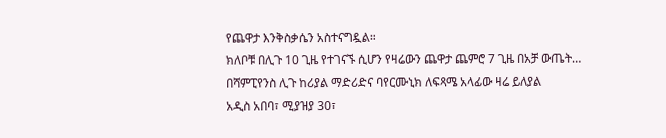የጨዋታ እንቅስቃሴን አስተናግዷል።
ክለቦቹ በሊጉ 10 ጊዜ የተገናኙ ሲሆን የዛሬውን ጨዋታ ጨምሮ 7 ጊዜ በአቻ ውጤት…
በሻምፒየንስ ሊጉ ከሪያል ማድሪድና ባየርሙኒክ ለፍጻሜ አላፊው ዛሬ ይለያል
አዲስ አበባ፣ ሚያዝያ 30፣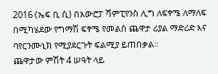2016 (ኤፍ ቢ ሲ) በአውሮፓ ሻምፒየንስ ሊግ ለፍፃሜ ለማለፍ በሚካሄደው የግማሽ ፍፃሜ የመልስ ጨዋታ ሪያል ማድሪድ እና ባየርንሙኒክ የሚያደርጉት ፍልሚያ ይጠበቃል፡፡
ጨዋታው ምሽት 4 ሠዓት ላይ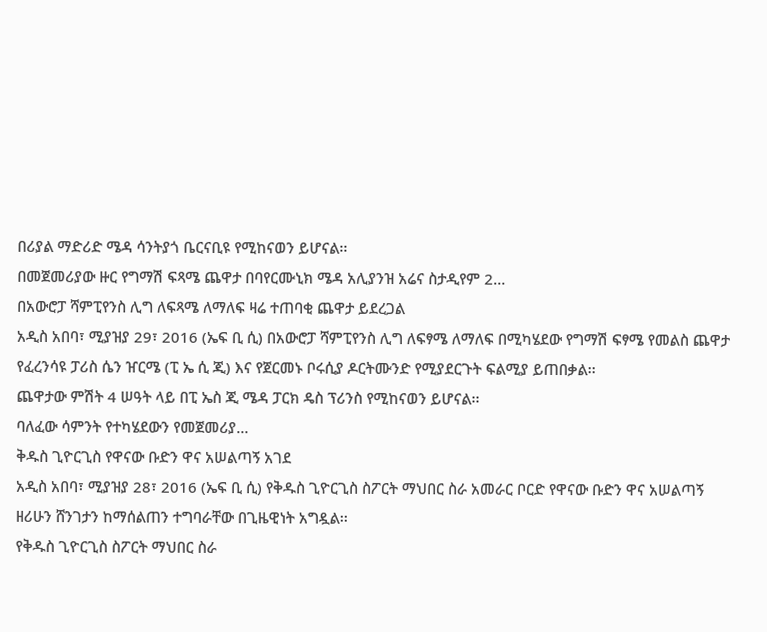በሪያል ማድሪድ ሜዳ ሳንትያጎ ቤርናቢዩ የሚከናወን ይሆናል፡፡
በመጀመሪያው ዙር የግማሽ ፍጻሜ ጨዋታ በባየርሙኒክ ሜዳ አሊያንዝ አሬና ስታዲየም 2…
በአውሮፓ ሻምፒየንስ ሊግ ለፍጻሜ ለማለፍ ዛሬ ተጠባቂ ጨዋታ ይደረጋል
አዲስ አበባ፣ ሚያዝያ 29፣ 2016 (ኤፍ ቢ ሲ) በአውሮፓ ሻምፒየንስ ሊግ ለፍፃሜ ለማለፍ በሚካሄደው የግማሽ ፍፃሜ የመልስ ጨዋታ የፈረንሳዩ ፓሪስ ሴን ዠርሜ (ፒ ኤ ሲ ጂ) እና የጀርመኑ ቦሩሲያ ዶርትሙንድ የሚያደርጉት ፍልሚያ ይጠበቃል፡፡
ጨዋታው ምሽት 4 ሠዓት ላይ በፒ ኤስ ጂ ሜዳ ፓርክ ዴስ ፕሪንስ የሚከናወን ይሆናል፡፡
ባለፈው ሳምንት የተካሄደውን የመጀመሪያ…
ቅዱስ ጊዮርጊስ የዋናው ቡድን ዋና አሠልጣኝ አገደ
አዲስ አበባ፣ ሚያዝያ 28፣ 2016 (ኤፍ ቢ ሲ) የቅዱስ ጊዮርጊስ ስፖርት ማህበር ስራ አመራር ቦርድ የዋናው ቡድን ዋና አሠልጣኝ ዘሪሁን ሸንገታን ከማሰልጠን ተግባራቸው በጊዜዊነት አግዷል፡፡
የቅዱስ ጊዮርጊስ ስፖርት ማህበር ስራ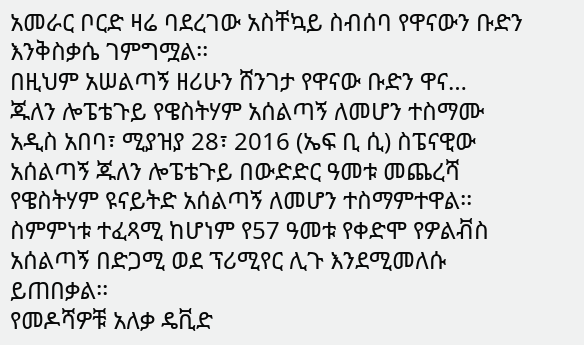አመራር ቦርድ ዛሬ ባደረገው አስቸኳይ ስብሰባ የዋናውን ቡድን እንቅስቃሴ ገምግሟል፡፡
በዚህም አሠልጣኝ ዘሪሁን ሸንገታ የዋናው ቡድን ዋና…
ጁለን ሎፔቴጉይ የዌስትሃም አሰልጣኝ ለመሆን ተስማሙ
አዲስ አበባ፣ ሚያዝያ 28፣ 2016 (ኤፍ ቢ ሲ) ስፔናዊው አሰልጣኝ ጁለን ሎፔቴጉይ በውድድር ዓመቱ መጨረሻ የዌስትሃም ዩናይትድ አሰልጣኝ ለመሆን ተስማምተዋል፡፡
ስምምነቱ ተፈጻሚ ከሆነም የ57 ዓመቱ የቀድሞ የዎልቭስ አሰልጣኝ በድጋሚ ወደ ፕሪሚየር ሊጉ እንደሚመለሱ ይጠበቃል፡፡
የመዶሻዎቹ አለቃ ዴቪድ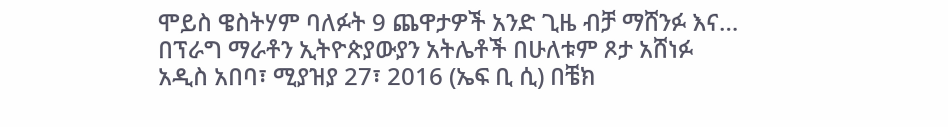ሞይስ ዌስትሃም ባለፉት 9 ጨዋታዎች አንድ ጊዜ ብቻ ማሸንፉ እና…
በፕራግ ማራቶን ኢትዮጵያውያን አትሌቶች በሁለቱም ጾታ አሸነፉ
አዲስ አበባ፣ ሚያዝያ 27፣ 2016 (ኤፍ ቢ ሲ) በቼክ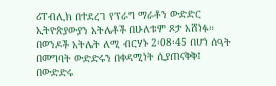ሪፐብሊክ በተደረገ የፕራግ ማራቶን ውድድር ኢትዮጵያውያን አትሌቶች በሁለቱም ጾታ አሸነፉ።
በወንዶች አትሌት ለሚ ብርሃኑ 2፡08፡45 በሆነ ሰዓት በመግባት ውድድሩን በቀዳሚነት ሲያጠናቅቅ፤ በውድድሩ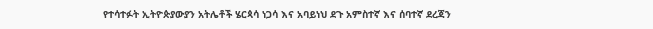የተሳተፉት ኢትዮጵያውያን አትሌቶች ሄርጳሳ ነጋሳ እና አባይነህ ደጉ አምስተኛ እና ሰባተኛ ደረጃን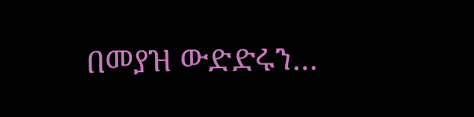በመያዝ ውድድሩን…